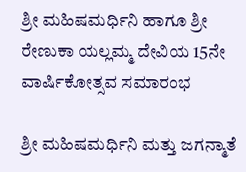ಶ್ರೀ ಮಹಿಷಮರ್ಧಿನಿ ಹಾಗೂ ಶ್ರೀ ರೇಣುಕಾ ಯಲ್ಲಮ್ಮ ದೇವಿಯ 15ನೇ ವಾರ್ಷಿಕೋತ್ಸವ ಸಮಾರಂಭ

ಶ್ರೀ ಮಹಿಷಮರ್ಧಿನಿ ಮತ್ತು ಜಗನ್ಮಾತೆ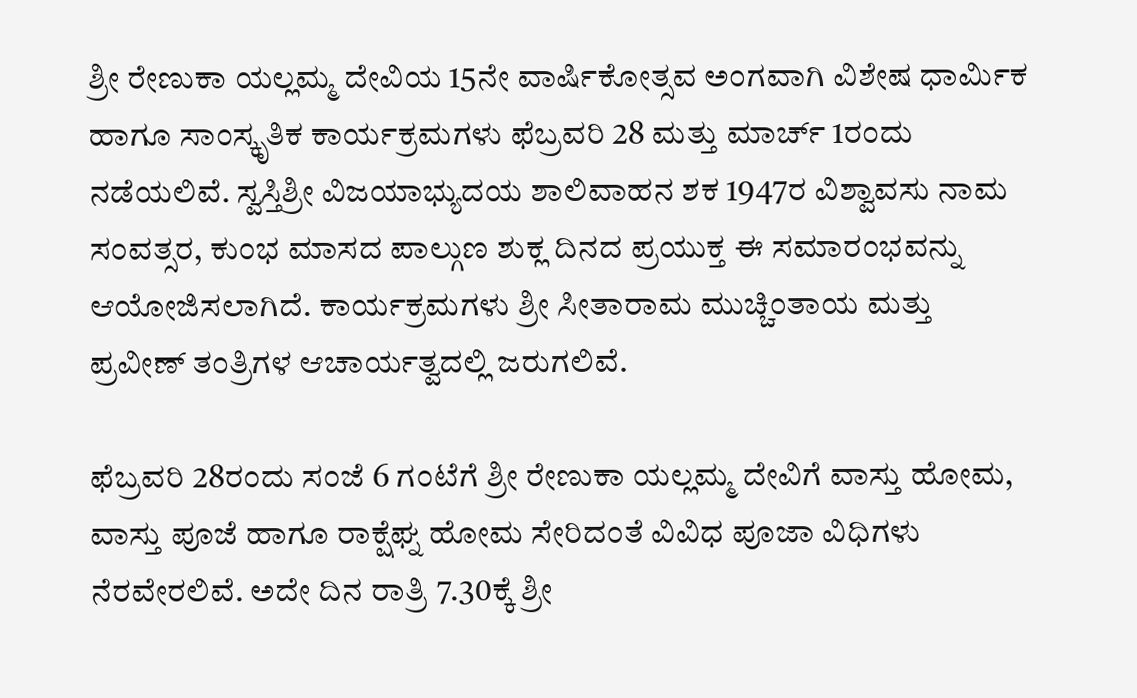ಶ್ರೀ ರೇಣುಕಾ ಯಲ್ಲಮ್ಮ ದೇವಿಯ 15ನೇ ವಾರ್ಷಿಕೋತ್ಸವ ಅಂಗವಾಗಿ ವಿಶೇಷ ಧಾರ್ಮಿಕ ಹಾಗೂ ಸಾಂಸ್ಕೃತಿಕ ಕಾರ್ಯಕ್ರಮಗಳು ಫೆಬ್ರವರಿ 28 ಮತ್ತು ಮಾರ್ಚ್ 1ರಂದು ನಡೆಯಲಿವೆ. ಸ್ವಸ್ತಿಶ್ರೀ ವಿಜಯಾಭ್ಯುದಯ ಶಾಲಿವಾಹನ ಶಕ 1947ರ ವಿಶ್ವಾವಸು ನಾಮ ಸಂವತ್ಸರ, ಕುಂಭ ಮಾಸದ ಪಾಲ್ಗುಣ ಶುಕ್ಲ ದಿನದ ಪ್ರಯುಕ್ತ ಈ ಸಮಾರಂಭವನ್ನು ಆಯೋಜಿಸಲಾಗಿದೆ. ಕಾರ್ಯಕ್ರಮಗಳು ಶ್ರೀ ಸೀತಾರಾಮ ಮುಚ್ಚಿಂತಾಯ ಮತ್ತು ಪ್ರವೀಣ್ ತಂತ್ರಿಗಳ ಆಚಾರ್ಯತ್ವದಲ್ಲಿ ಜರುಗಲಿವೆ.

ಫೆಬ್ರವರಿ 28ರಂದು ಸಂಜೆ 6 ಗಂಟೆಗೆ ಶ್ರೀ ರೇಣುಕಾ ಯಲ್ಲಮ್ಮ ದೇವಿಗೆ ವಾಸ್ತು ಹೋಮ, ವಾಸ್ತು ಪೂಜೆ ಹಾಗೂ ರಾಕ್ಷೆಘ್ನ ಹೋಮ ಸೇರಿದಂತೆ ವಿವಿಧ ಪೂಜಾ ವಿಧಿಗಳು ನೆರವೇರಲಿವೆ. ಅದೇ ದಿನ ರಾತ್ರಿ 7.30ಕ್ಕೆ ಶ್ರೀ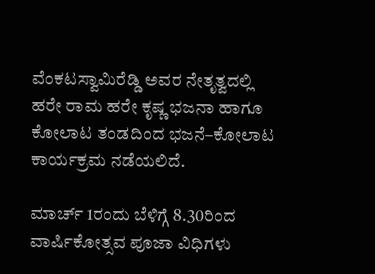ವೆಂಕಟಸ್ವಾಮಿರೆಡ್ಡಿ ಅವರ ನೇತೃತ್ವದಲ್ಲಿ ಹರೇ ರಾಮ ಹರೇ ಕೃಷ್ಣ ಭಜನಾ ಹಾಗೂ ಕೋಲಾಟ ತಂಡದಿಂದ ಭಜನೆ–ಕೋಲಾಟ ಕಾರ್ಯಕ್ರಮ ನಡೆಯಲಿದೆ.

ಮಾರ್ಚ್ 1ರಂದು ಬೆಳಿಗ್ಗೆ 8.30ರಿಂದ ವಾರ್ಷಿಕೋತ್ಸವ ಪೂಜಾ ವಿಧಿಗಳು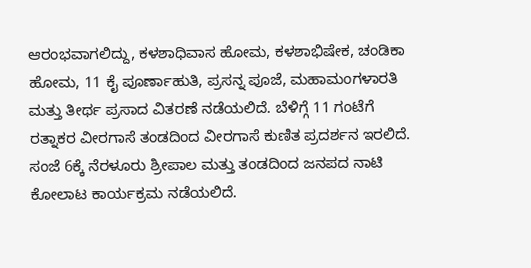ಆರಂಭವಾಗಲಿದ್ದು, ಕಳಶಾಧಿವಾಸ ಹೋಮ, ಕಳಶಾಭಿಷೇಕ, ಚಂಡಿಕಾ ಹೋಮ, 11 ಕೈ ಪೂರ್ಣಾಹುತಿ, ಪ್ರಸನ್ನ ಪೂಜೆ, ಮಹಾಮಂಗಳಾರತಿ ಮತ್ತು ತೀರ್ಥ ಪ್ರಸಾದ ವಿತರಣೆ ನಡೆಯಲಿದೆ. ಬೆಳಿಗ್ಗೆ 11 ಗಂಟೆಗೆ ರತ್ನಾಕರ ವೀರಗಾಸೆ ತಂಡದಿಂದ ವೀರಗಾಸೆ ಕುಣಿತ ಪ್ರದರ್ಶನ ಇರಲಿದೆ. ಸಂಜೆ 6ಕ್ಕೆ ನೆರಳೂರು ಶ್ರೀಪಾಲ ಮತ್ತು ತಂಡದಿಂದ ಜನಪದ ನಾಟಿ ಕೋಲಾಟ ಕಾರ್ಯಕ್ರಮ ನಡೆಯಲಿದೆ.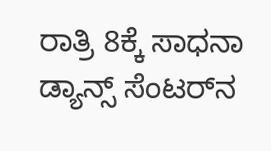ರಾತ್ರಿ 8ಕ್ಕೆ ಸಾಧನಾ ಡ್ಯಾನ್ಸ್ ಸೆಂಟರ್‌ನ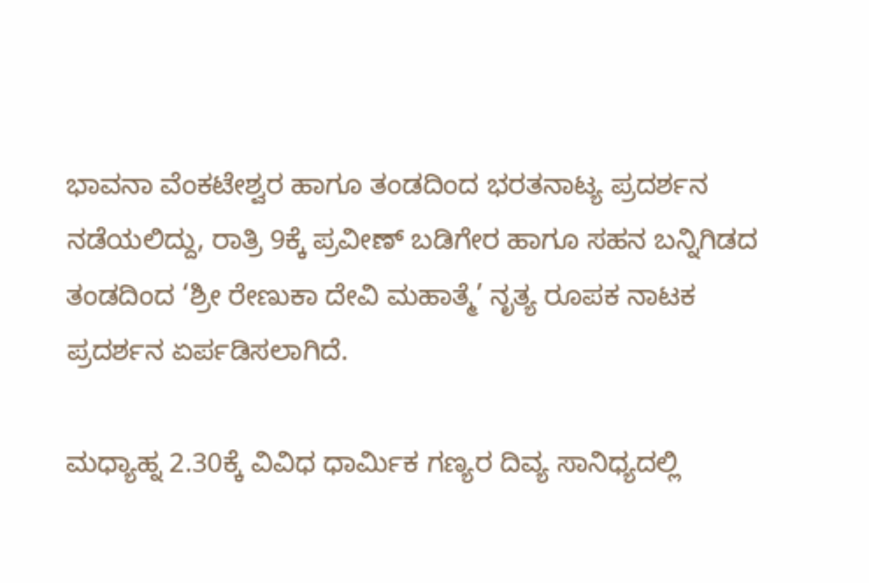ಭಾವನಾ ವೆಂಕಟೇಶ್ವರ ಹಾಗೂ ತಂಡದಿಂದ ಭರತನಾಟ್ಯ ಪ್ರದರ್ಶನ ನಡೆಯಲಿದ್ದು, ರಾತ್ರಿ 9ಕ್ಕೆ ಪ್ರವೀಣ್ ಬಡಿಗೇರ ಹಾಗೂ ಸಹನ ಬನ್ನಿಗಿಡದ ತಂಡದಿಂದ ‘ಶ್ರೀ ರೇಣುಕಾ ದೇವಿ ಮಹಾತ್ಮೆ’ ನೃತ್ಯ ರೂಪಕ ನಾಟಕ ಪ್ರದರ್ಶನ ಏರ್ಪಡಿಸಲಾಗಿದೆ.

ಮಧ್ಯಾಹ್ನ 2.30ಕ್ಕೆ ವಿವಿಧ ಧಾರ್ಮಿಕ ಗಣ್ಯರ ದಿವ್ಯ ಸಾನಿಧ್ಯದಲ್ಲಿ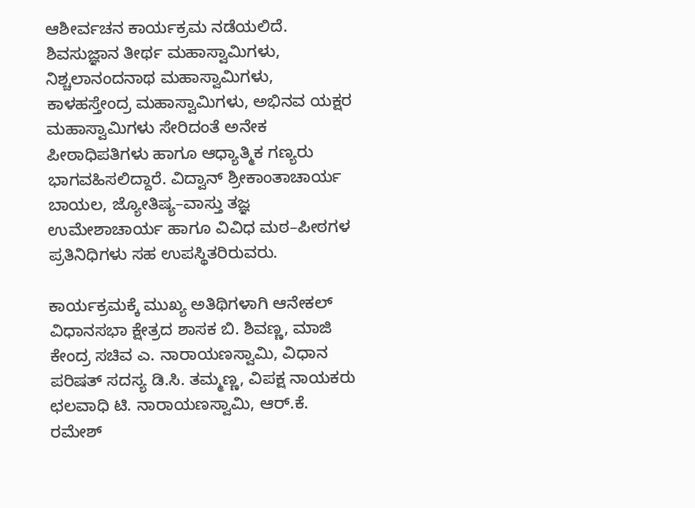ಆಶೀರ್ವಚನ ಕಾರ್ಯಕ್ರಮ ನಡೆಯಲಿದೆ. ಶಿವಸುಜ್ಞಾನ ತೀರ್ಥ ಮಹಾಸ್ವಾಮಿಗಳು, ನಿಶ್ಚಲಾನಂದನಾಥ ಮಹಾಸ್ವಾಮಿಗಳು, ಕಾಳಹಸ್ತೇಂದ್ರ ಮಹಾಸ್ವಾಮಿಗಳು, ಅಭಿನವ ಯಕ್ಷರ ಮಹಾಸ್ವಾಮಿಗಳು ಸೇರಿದಂತೆ ಅನೇಕ ಪೀಠಾಧಿಪತಿಗಳು ಹಾಗೂ ಆಧ್ಯಾತ್ಮಿಕ ಗಣ್ಯರು ಭಾಗವಹಿಸಲಿದ್ದಾರೆ. ವಿದ್ವಾನ್ ಶ್ರೀಕಾಂತಾಚಾರ್ಯ ಬಾಯಲ, ಜ್ಯೋತಿಷ್ಯ–ವಾಸ್ತು ತಜ್ಞ ಉಮೇಶಾಚಾರ್ಯ ಹಾಗೂ ವಿವಿಧ ಮಠ–ಪೀಠಗಳ ಪ್ರತಿನಿಧಿಗಳು ಸಹ ಉಪಸ್ಥಿತರಿರುವರು.

ಕಾರ್ಯಕ್ರಮಕ್ಕೆ ಮುಖ್ಯ ಅತಿಥಿಗಳಾಗಿ ಆನೇಕಲ್ ವಿಧಾನಸಭಾ ಕ್ಷೇತ್ರದ ಶಾಸಕ ಬಿ. ಶಿವಣ್ಣ, ಮಾಜಿ ಕೇಂದ್ರ ಸಚಿವ ಎ. ನಾರಾಯಣಸ್ವಾಮಿ, ವಿಧಾನ ಪರಿಷತ್ ಸದಸ್ಯ ಡಿ.ಸಿ. ತಮ್ಮಣ್ಣ, ವಿಪಕ್ಷ ನಾಯಕರು ಛಲವಾಧಿ ಟಿ. ನಾರಾಯಣಸ್ವಾಮಿ, ಆರ್.ಕೆ. ರಮೇಶ್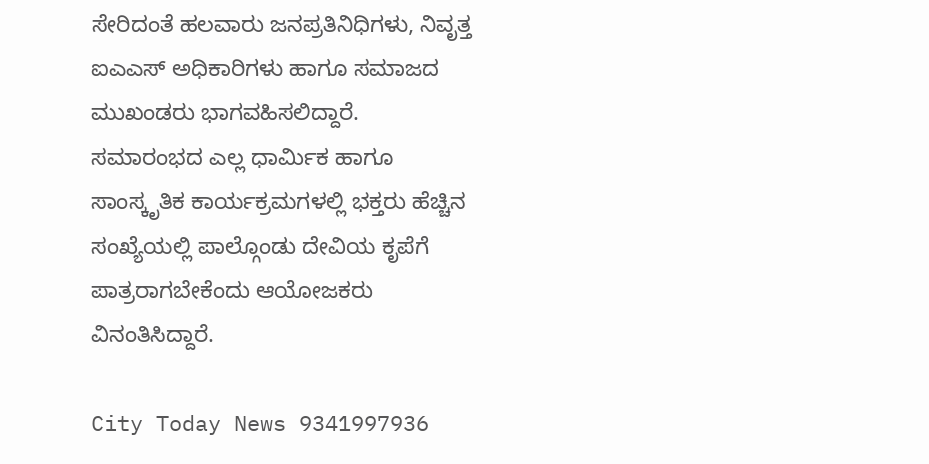ಸೇರಿದಂತೆ ಹಲವಾರು ಜನಪ್ರತಿನಿಧಿಗಳು, ನಿವೃತ್ತ ಐಎಎಸ್ ಅಧಿಕಾರಿಗಳು ಹಾಗೂ ಸಮಾಜದ ಮುಖಂಡರು ಭಾಗವಹಿಸಲಿದ್ದಾರೆ.
ಸಮಾರಂಭದ ಎಲ್ಲ ಧಾರ್ಮಿಕ ಹಾಗೂ ಸಾಂಸ್ಕೃತಿಕ ಕಾರ್ಯಕ್ರಮಗಳಲ್ಲಿ ಭಕ್ತರು ಹೆಚ್ಚಿನ ಸಂಖ್ಯೆಯಲ್ಲಿ ಪಾಲ್ಗೊಂಡು ದೇವಿಯ ಕೃಪೆಗೆ ಪಾತ್ರರಾಗಬೇಕೆಂದು ಆಯೋಜಕರು ವಿನಂತಿಸಿದ್ದಾರೆ.

City Today News 9341997936